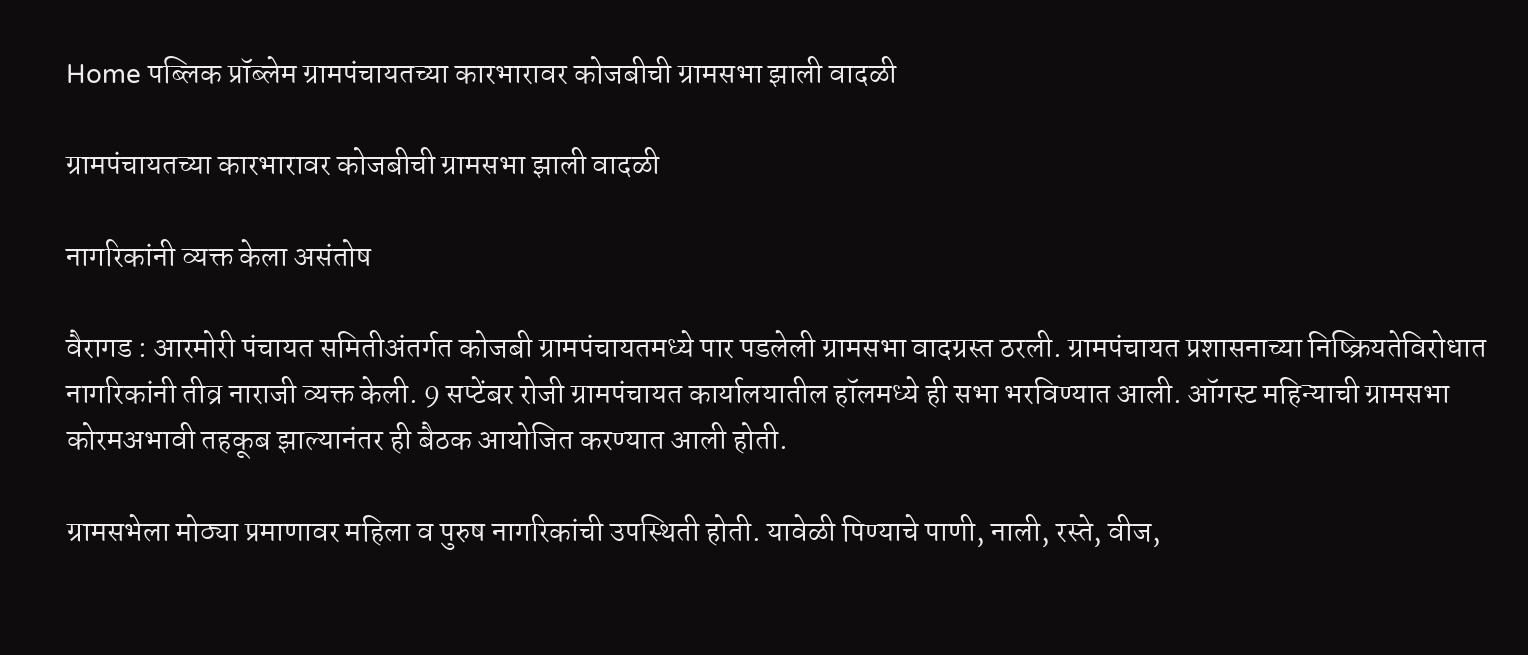Home पब्लिक प्रॉब्लेम ग्रामपंचायतच्या कारभारावर कोजबीची ग्रामसभा झाली वादळी

ग्रामपंचायतच्या कारभारावर कोजबीची ग्रामसभा झाली वादळी

नागरिकांनी व्यक्त केला असंतोष

वैरागड : आरमोरी पंचायत समितीअंतर्गत कोजबी ग्रामपंचायतमध्ये पार पडलेली ग्रामसभा वादग्रस्त ठरली. ग्रामपंचायत प्रशासनाच्या निष्क्रियतेविरोधात नागरिकांनी तीव्र नाराजी व्यक्त केली. 9 सप्टेंबर रोजी ग्रामपंचायत कार्यालयातील हॉलमध्ये ही सभा भरविण्यात आली. ऑगस्ट महिन्याची ग्रामसभा कोरमअभावी तहकूब झाल्यानंतर ही बैठक आयोजित करण्यात आली होती.

ग्रामसभेला मोठ्या प्रमाणावर महिला व पुरुष नागरिकांची उपस्थिती होती. यावेळी पिण्याचे पाणी, नाली, रस्ते, वीज,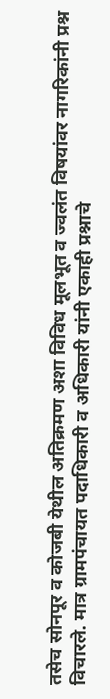तसेच सोनपूर व कोजबी येथील अतिक्रमण अशा विविध मूलभूत व ज्वलंत विषयांवर नागरिकांनी प्रश्न विचारले. मात्र ग्रामपंचायत पदाधिकारी व अधिकारी यांनी एकाही प्रश्नाचे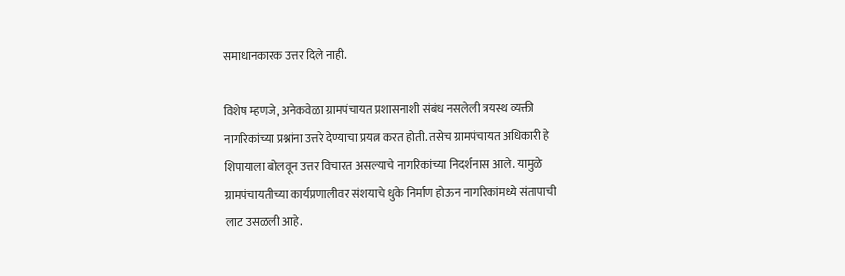समाधानकारक उत्तर दिले नाही.

विशेष म्हणजे, अनेकवेळा ग्रामपंचायत प्रशासनाशी संबंध नसलेली त्रयस्थ व्यक्ती नागरिकांच्या प्रश्नांना उत्तरे देण्याचा प्रयत्न करत होती. तसेच ग्रामपंचायत अधिकारी हे शिपायाला बोलवून उत्तर विचारत असल्याचे नागरिकांच्या निदर्शनास आले. यामुळे ग्रामपंचायतीच्या कार्यप्रणालीवर संशयाचे धुके निर्माण होऊन नागरिकांमध्ये संतापाची लाट उसळली आहे.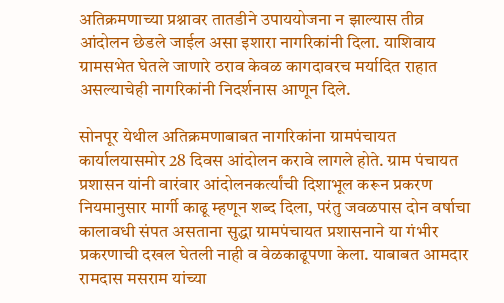अतिक्रमणाच्या प्रश्नावर तातडीने उपाययोजना न झाल्यास तीव्र आंदोलन छेडले जाईल असा इशारा नागरिकांनी दिला. याशिवाय ग्रामसभेत घेतले जाणारे ठराव केवळ कागदावरच मर्यादित राहात असल्याचेही नागरिकांनी निदर्शनास आणून दिले.

सोनपूर येथील अतिक्रमणाबाबत नागरिकांना ग्रामपंचायत कार्यालयासमोर 28 दिवस आंदोलन करावे लागले होते. ग्राम पंचायत प्रशासन यांनी वारंवार आंदोलनकर्त्यांची दिशाभूल करून प्रकरण नियमानुसार मार्गी काढू म्हणून शब्द दिला, परंतु जवळपास दोन वर्षाचा कालावधी संपत असताना सुद्धा ग्रामपंचायत प्रशासनाने या गंभीर प्रकरणाची दखल घेतली नाही व वेळकाढूपणा केला. याबाबत आमदार रामदास मसराम यांच्या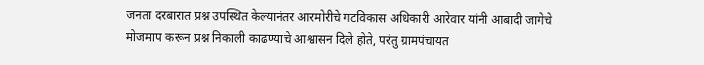जनता दरबारात प्रश्न उपस्थित केल्यानंतर आरमोरीचे गटविकास अधिकारी आरेवार यांनी आबादी जागेचे मोजमाप करून प्रश्न निकाली काढण्याचे आश्वासन दिले होते, परंतु ग्रामपंचायत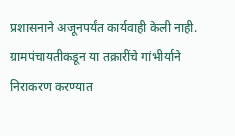प्रशासनाने अजूनपर्यंत कार्यवाही केली नाही. ग्रामपंचायतीकडून या तक्रारींचे गांभीर्याने निराकरण करण्यात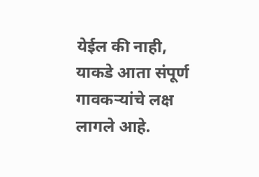येईल की नाही, याकडे आता संपूर्ण गावकऱ्यांचे लक्ष लागले आहे.